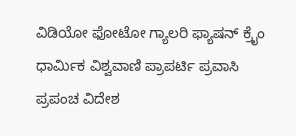ವಿಡಿಯೋ ಫೋಟೋ ಗ್ಯಾಲರಿ ಫ್ಯಾಷನ್ ಕ್ರೈಂ ಧಾರ್ಮಿಕ ವಿಶ್ವವಾಣಿ ಪ್ರಾಪರ್ಟಿ ಪ್ರವಾಸಿ ಪ್ರಪಂಚ ವಿದೇಶ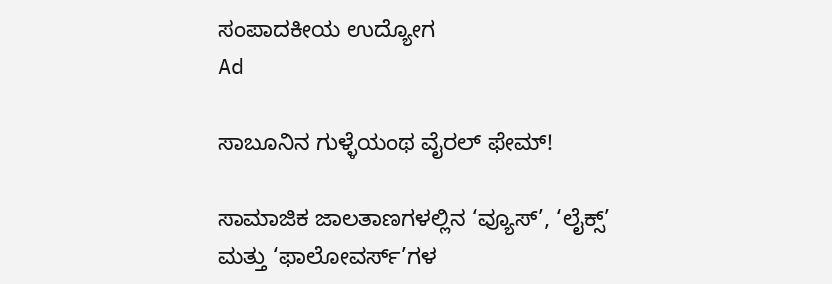ಸಂಪಾದಕೀಯ ಉದ್ಯೋಗ
Ad

ಸಾಬೂನಿನ ಗುಳ್ಳೆಯಂಥ ವೈರಲ್ ಫೇಮ್!

ಸಾಮಾಜಿಕ ಜಾಲತಾಣಗಳಲ್ಲಿನ ‘ವ್ಯೂಸ್’, ‘ಲೈಕ್ಸ್’ ಮತ್ತು ‘ಫಾಲೋವರ್ಸ್’ಗಳ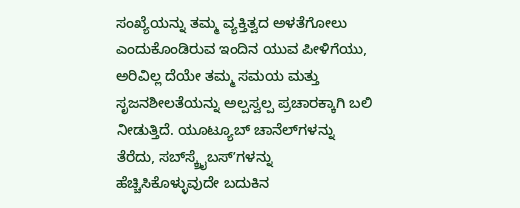ಸಂಖ್ಯೆಯನ್ನು ತಮ್ಮ ವ್ಯಕ್ತಿತ್ವದ ಅಳತೆಗೋಲು ಎಂದುಕೊಂಡಿರುವ ಇಂದಿನ ಯುವ ಪೀಳಿಗೆಯು, ಅರಿವಿಲ್ಲ ದೆಯೇ ತಮ್ಮ ಸಮಯ ಮತ್ತು ಸೃಜನಶೀಲತೆಯನ್ನು ಅಲ್ಪಸ್ವಲ್ಪ ಪ್ರಚಾರಕ್ಕಾಗಿ ಬಲಿ ನೀಡುತ್ತಿದೆ. ಯೂಟ್ಯೂಬ್ ಚಾನೆಲ್‌ಗಳನ್ನು ತೆರೆದು, ಸಬ್‌ಸ್ಕ್ರೈಬಸ್ʼಗಳನ್ನು ಹೆಚ್ಚಿಸಿಕೊಳ್ಳುವುದೇ ಬದುಕಿನ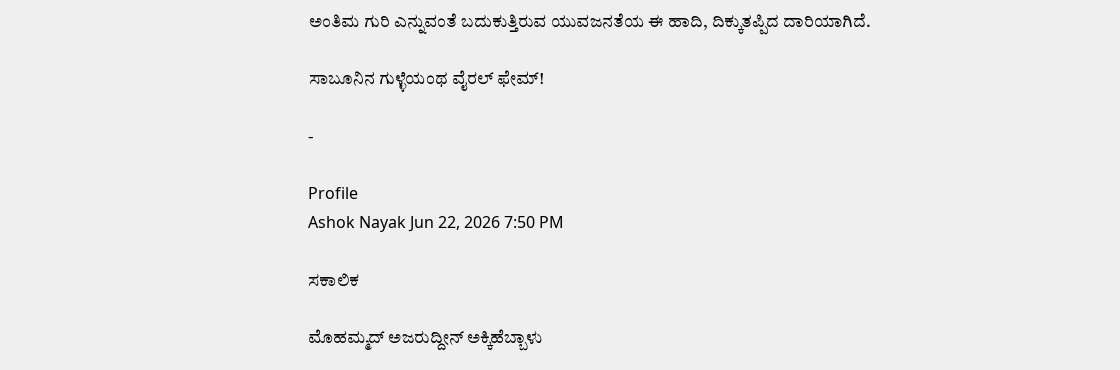ಅಂತಿಮ ಗುರಿ ಎನ್ನುವಂತೆ ಬದುಕುತ್ತಿರುವ ಯುವಜನತೆಯ ಈ ಹಾದಿ, ದಿಕ್ಕುತಪ್ಪಿದ ದಾರಿಯಾಗಿದೆ.

ಸಾಬೂನಿನ ಗುಳ್ಳೆಯಂಥ ವೈರಲ್ ಫೇಮ್!

-

Profile
Ashok Nayak Jun 22, 2026 7:50 PM

ಸಕಾಲಿಕ

ಮೊಹಮ್ಮದ್‌ ಅಜರುದ್ದೀನ್‌ ಅಕ್ಕಿಹೆಬ್ಬಾಳು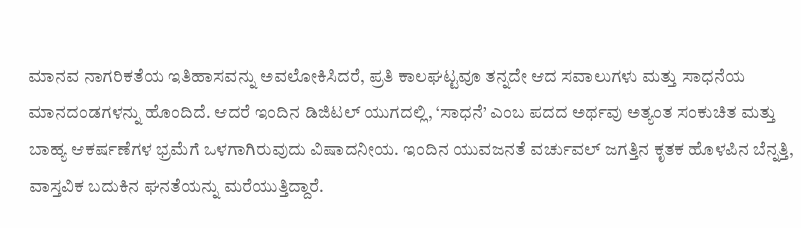ಮಾನವ ನಾಗರಿಕತೆಯ ಇತಿಹಾಸವನ್ನು ಅವಲೋಕಿಸಿದರೆ, ಪ್ರತಿ ಕಾಲಘಟ್ಟವೂ ತನ್ನದೇ ಆದ ಸವಾಲುಗಳು ಮತ್ತು ಸಾಧನೆಯ ಮಾನದಂಡಗಳನ್ನು ಹೊಂದಿದೆ. ಆದರೆ ಇಂದಿನ ಡಿಜಿಟಲ್ ಯುಗದಲ್ಲಿ, ‘ಸಾಧನೆ’ ಎಂಬ ಪದದ ಅರ್ಥವು ಅತ್ಯಂತ ಸಂಕುಚಿತ ಮತ್ತು ಬಾಹ್ಯ ಆಕರ್ಷಣೆಗಳ ಭ್ರಮೆಗೆ ಒಳಗಾಗಿರುವುದು ವಿಷಾದನೀಯ. ಇಂದಿನ ಯುವಜನತೆ ವರ್ಚುವಲ್ ಜಗತ್ತಿನ ಕೃತಕ ಹೊಳಪಿನ ಬೆನ್ನತ್ತಿ, ವಾಸ್ತವಿಕ ಬದುಕಿನ ಘನತೆಯನ್ನು ಮರೆಯುತ್ತಿದ್ದಾರೆ.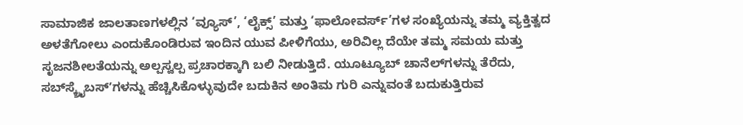ಸಾಮಾಜಿಕ ಜಾಲತಾಣಗಳಲ್ಲಿನ ‘ವ್ಯೂಸ್’, ‘ಲೈಕ್ಸ್’ ಮತ್ತು ‘ಫಾಲೋವರ್ಸ್’ಗಳ ಸಂಖ್ಯೆಯನ್ನು ತಮ್ಮ ವ್ಯಕ್ತಿತ್ವದ ಅಳತೆಗೋಲು ಎಂದುಕೊಂಡಿರುವ ಇಂದಿನ ಯುವ ಪೀಳಿಗೆಯು, ಅರಿವಿಲ್ಲ ದೆಯೇ ತಮ್ಮ ಸಮಯ ಮತ್ತು ಸೃಜನಶೀಲತೆಯನ್ನು ಅಲ್ಪಸ್ವಲ್ಪ ಪ್ರಚಾರಕ್ಕಾಗಿ ಬಲಿ ನೀಡುತ್ತಿದೆ. ಯೂಟ್ಯೂಬ್ ಚಾನೆಲ್‌ಗಳನ್ನು ತೆರೆದು, ಸಬ್‌ಸ್ಕ್ರೈಬಸ್ʼಗಳನ್ನು ಹೆಚ್ಚಿಸಿಕೊಳ್ಳುವುದೇ ಬದುಕಿನ ಅಂತಿಮ ಗುರಿ ಎನ್ನುವಂತೆ ಬದುಕುತ್ತಿರುವ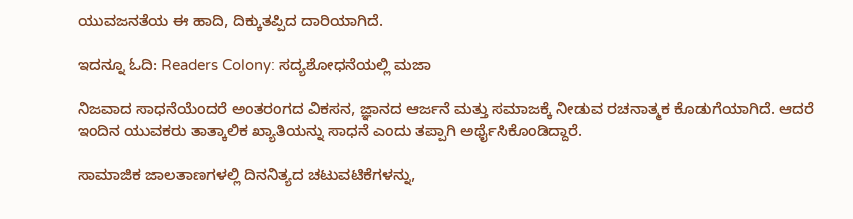ಯುವಜನತೆಯ ಈ ಹಾದಿ, ದಿಕ್ಕುತಪ್ಪಿದ ದಾರಿಯಾಗಿದೆ.

ಇದನ್ನೂ ಓದಿ: Readers Colony: ಸದ್ಯಶೋಧನೆಯಲ್ಲಿ ಮಜಾ

ನಿಜವಾದ ಸಾಧನೆಯೆಂದರೆ ಅಂತರಂಗದ ವಿಕಸನ, ಜ್ಞಾನದ ಆರ್ಜನೆ ಮತ್ತು ಸಮಾಜಕ್ಕೆ ನೀಡುವ ರಚನಾತ್ಮಕ ಕೊಡುಗೆಯಾಗಿದೆ. ಆದರೆ ಇಂದಿನ ಯುವಕರು ತಾತ್ಕಾಲಿಕ ಖ್ಯಾತಿಯನ್ನು ಸಾಧನೆ ಎಂದು ತಪ್ಪಾಗಿ ಅರ್ಥೈಸಿಕೊಂಡಿದ್ದಾರೆ.

ಸಾಮಾಜಿಕ ಜಾಲತಾಣಗಳಲ್ಲಿ ದಿನನಿತ್ಯದ ಚಟುವಟಿಕೆಗಳನ್ನು,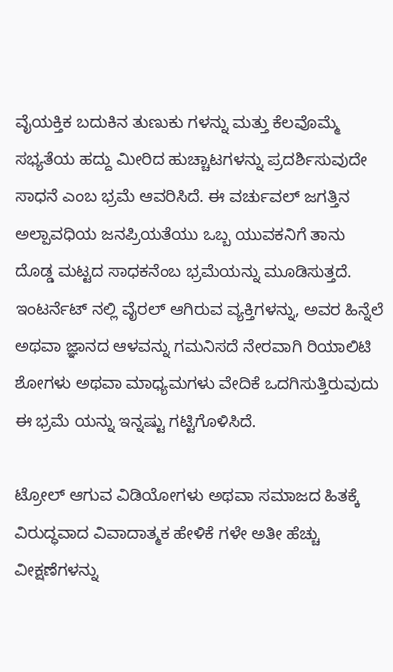ವೈಯಕ್ತಿಕ ಬದುಕಿನ ತುಣುಕು ಗಳನ್ನು ಮತ್ತು ಕೆಲವೊಮ್ಮೆ ಸಭ್ಯತೆಯ ಹದ್ದು ಮೀರಿದ ಹುಚ್ಚಾಟಗಳನ್ನು ಪ್ರದರ್ಶಿಸುವುದೇ ಸಾಧನೆ ಎಂಬ ಭ್ರಮೆ ಆವರಿಸಿದೆ. ಈ ವರ್ಚುವಲ್ ಜಗತ್ತಿನ ಅಲ್ಪಾವಧಿಯ ಜನಪ್ರಿಯತೆಯು ಒಬ್ಬ ಯುವಕನಿಗೆ ತಾನು ದೊಡ್ಡ ಮಟ್ಟದ ಸಾಧಕನೆಂಬ ಭ್ರಮೆಯನ್ನು ಮೂಡಿಸುತ್ತದೆ. ಇಂಟರ್ನೆಟ್‌ ನಲ್ಲಿ ವೈರಲ್ ಆಗಿರುವ ವ್ಯಕ್ತಿಗಳನ್ನು, ಅವರ ಹಿನ್ನೆಲೆ ಅಥವಾ ಜ್ಞಾನದ ಆಳವನ್ನು ಗಮನಿಸದೆ ನೇರವಾಗಿ ರಿಯಾಲಿಟಿ ಶೋಗಳು ಅಥವಾ ಮಾಧ್ಯಮಗಳು ವೇದಿಕೆ ಒದಗಿಸುತ್ತಿರುವುದು ಈ ಭ್ರಮೆ ಯನ್ನು ಇನ್ನಷ್ಟು ಗಟ್ಟಿಗೊಳಿಸಿದೆ.

ಟ್ರೋಲ್ ಆಗುವ ವಿಡಿಯೋಗಳು ಅಥವಾ ಸಮಾಜದ ಹಿತಕ್ಕೆ ವಿರುದ್ಧವಾದ ವಿವಾದಾತ್ಮಕ ಹೇಳಿಕೆ ಗಳೇ ಅತೀ ಹೆಚ್ಚು ವೀಕ್ಷಣೆಗಳನ್ನು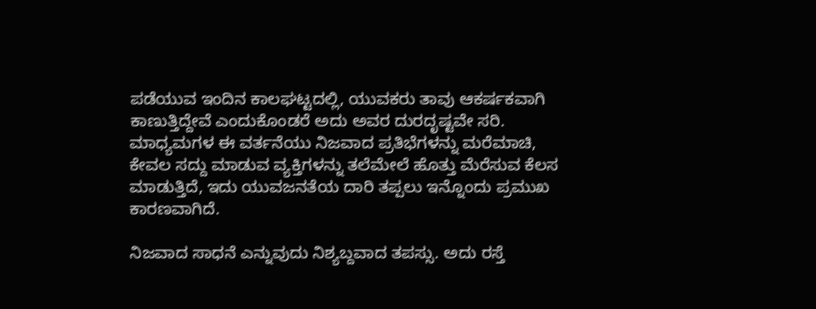ಪಡೆಯುವ ಇಂದಿನ ಕಾಲಘಟ್ಟದಲ್ಲಿ, ಯುವಕರು ತಾವು ಆಕರ್ಷಕವಾಗಿ ಕಾಣುತ್ತಿದ್ದೇವೆ ಎಂದುಕೊಂಡರೆ ಅದು ಅವರ ದುರದೃಷ್ಟವೇ ಸರಿ. ಮಾಧ್ಯಮಗಳ ಈ ವರ್ತನೆಯು ನಿಜವಾದ ಪ್ರತಿಭೆಗಳನ್ನು ಮರೆಮಾಚಿ, ಕೇವಲ ಸದ್ದು ಮಾಡುವ ವ್ಯಕ್ತಿಗಳನ್ನು ತಲೆಮೇಲೆ ಹೊತ್ತು ಮೆರೆಸುವ ಕೆಲಸ ಮಾಡುತ್ತಿದೆ, ಇದು ಯುವಜನತೆಯ ದಾರಿ ತಪ್ಪಲು ಇನ್ನೊಂದು ಪ್ರಮುಖ ಕಾರಣವಾಗಿದೆ.

ನಿಜವಾದ ಸಾಧನೆ ಎನ್ನುವುದು ನಿಶ್ಯಬ್ದವಾದ ತಪಸ್ಸು. ಅದು ರಸ್ತೆ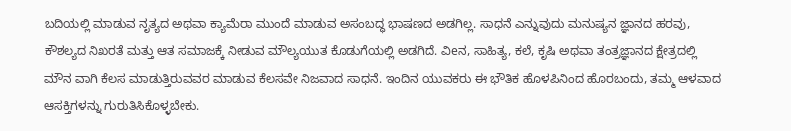ಬದಿಯಲ್ಲಿ ಮಾಡುವ ನೃತ್ಯದ ಅಥವಾ ಕ್ಯಾಮೆರಾ ಮುಂದೆ ಮಾಡುವ ಅಸಂಬದ್ಧ ಭಾಷಣದ ಅಡಗಿಲ್ಲ. ಸಾಧನೆ ಎನ್ನುವುದು ಮನುಷ್ಯನ ಜ್ಞಾನದ ಹರವು, ಕೌಶಲ್ಯದ ನಿಖರತೆ ಮತ್ತು ಆತ ಸಮಾಜಕ್ಕೆ ನೀಡುವ ಮೌಲ್ಯಯುತ ಕೊಡುಗೆಯಲ್ಲಿ ಅಡಗಿದೆ. ವಿeನ, ಸಾಹಿತ್ಯ, ಕಲೆ, ಕೃಷಿ ಅಥವಾ ತಂತ್ರಜ್ಞಾನದ ಕ್ಷೇತ್ರದಲ್ಲಿ ಮೌನ ವಾಗಿ ಕೆಲಸ ಮಾಡುತ್ತಿರುವವರ ಮಾಡುವ ಕೆಲಸವೇ ನಿಜವಾದ ಸಾಧನೆ. ಇಂದಿನ ಯುವಕರು ಈ ಭೌತಿಕ ಹೊಳಪಿನಿಂದ ಹೊರಬಂದು, ತಮ್ಮ ಆಳವಾದ ಆಸಕ್ತಿಗಳನ್ನು ಗುರುತಿಸಿಕೊಳ್ಳಬೇಕು.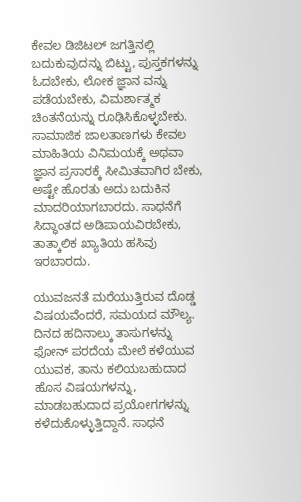ಕೇವಲ ಡಿಜಿಟಲ್ ಜಗತ್ತಿನಲ್ಲಿ ಬದುಕುವುದನ್ನು ಬಿಟ್ಟು, ಪುಸ್ತಕಗಳನ್ನು ಓದಬೇಕು, ಲೋಕ ಜ್ಞಾನ ವನ್ನು ಪಡೆಯಬೇಕು, ವಿಮರ್ಶಾತ್ಮಕ ಚಿಂತನೆಯನ್ನು ರೂಢಿಸಿಕೊಳ್ಳಬೇಕು. ಸಾಮಾಜಿಕ ಜಾಲತಾಣಗಳು ಕೇವಲ ಮಾಹಿತಿಯ ವಿನಿಮಯಕ್ಕೆ ಅಥವಾ ಜ್ಞಾನ ಪ್ರಸಾರಕ್ಕೆ ಸೀಮಿತವಾಗಿರ ಬೇಕು, ಅಷ್ಟೇ ಹೊರತು ಅದು ಬದುಕಿನ ಮಾದರಿಯಾಗಬಾರದು. ಸಾಧನೆಗೆ ಸಿದ್ಧಾಂತದ ಅಡಿಪಾಯವಿರಬೇಕು, ತಾತ್ಕಾಲಿಕ ಖ್ಯಾತಿಯ ಹಸಿವು ಇರಬಾರದು.

ಯುವಜನತೆ ಮರೆಯುತ್ತಿರುವ ದೊಡ್ಡ ವಿಷಯವೆಂದರೆ, ಸಮಯದ ಮೌಲ್ಯ. ದಿನದ ಹದಿನಾಲ್ಕು ತಾಸುಗಳನ್ನು ಫೋನ್ ಪರದೆಯ ಮೇಲೆ ಕಳೆಯುವ ಯುವಕ, ತಾನು ಕಲಿಯಬಹುದಾದ ಹೊಸ ವಿಷಯಗಳನ್ನು, ಮಾಡಬಹುದಾದ ಪ್ರಯೋಗಗಳನ್ನು ಕಳೆದುಕೊಳ್ಳುತ್ತಿದ್ದಾನೆ. ಸಾಧನೆ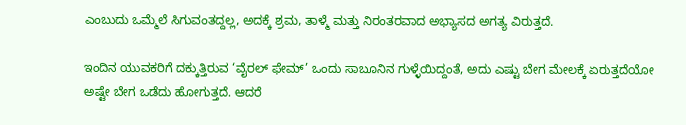ಎಂಬುದು ಒಮ್ಮೆಲೆ ಸಿಗುವಂತದ್ದಲ್ಲ, ಅದಕ್ಕೆ ಶ್ರಮ, ತಾಳ್ಮೆ ಮತ್ತು ನಿರಂತರವಾದ ಅಭ್ಯಾಸದ ಅಗತ್ಯ ವಿರುತ್ತದೆ.

ಇಂದಿನ ಯುವಕರಿಗೆ ದಕ್ಕುತ್ತಿರುವ ‘ವೈರಲ್ ಫೇಮ್’ ಒಂದು ಸಾಬೂನಿನ ಗುಳ್ಳೆಯಿದ್ದಂತೆ, ಅದು ಎಷ್ಟು ಬೇಗ ಮೇಲಕ್ಕೆ ಏರುತ್ತದೆಯೋ ಅಷ್ಟೇ ಬೇಗ ಒಡೆದು ಹೋಗುತ್ತದೆ. ಆದರೆ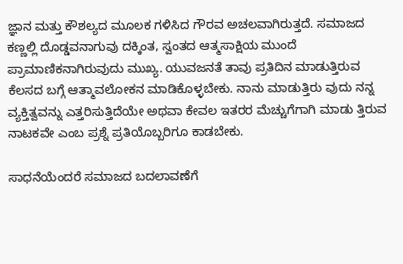ಜ್ಞಾನ ಮತ್ತು ಕೌಶಲ್ಯದ ಮೂಲಕ ಗಳಿಸಿದ ಗೌರವ ಅಚಲವಾಗಿರುತ್ತದೆ. ಸಮಾಜದ ಕಣ್ಣಲ್ಲಿ ದೊಡ್ಡವನಾಗುವು ದಕ್ಕಿಂತ, ಸ್ವಂತದ ಆತ್ಮಸಾಕ್ಷಿಯ ಮುಂದೆ ಪ್ರಾಮಾಣಿಕನಾಗಿರುವುದು ಮುಖ್ಯ. ಯುವಜನತೆ ತಾವು ಪ್ರತಿದಿನ ಮಾಡುತ್ತಿರುವ ಕೆಲಸದ ಬಗ್ಗೆ ಆತ್ಮಾವಲೋಕನ ಮಾಡಿಕೊಳ್ಳಬೇಕು. ನಾನು ಮಾಡುತ್ತಿರು ವುದು ನನ್ನ ವ್ಯಕ್ತಿತ್ವವನ್ನು ಎತ್ತರಿಸುತ್ತಿದೆಯೇ ಅಥವಾ ಕೇವಲ ಇತರರ ಮೆಚ್ಚುಗೆಗಾಗಿ ಮಾಡು ತ್ತಿರುವ ನಾಟಕವೇ ಎಂಬ ಪ್ರಶ್ನೆ ಪ್ರತಿಯೊಬ್ಬರಿಗೂ ಕಾಡಬೇಕು.

ಸಾಧನೆಯೆಂದರೆ ಸಮಾಜದ ಬದಲಾವಣೆಗೆ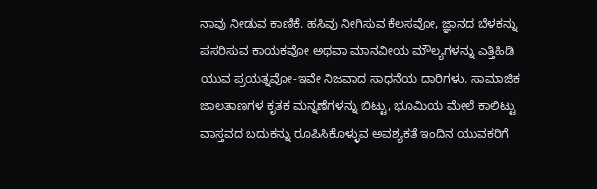ನಾವು ನೀಡುವ ಕಾಣಿಕೆ. ಹಸಿವು ನೀಗಿಸುವ ಕೆಲಸವೋ, ಜ್ಞಾನದ ಬೆಳಕನ್ನು ಪಸರಿಸುವ ಕಾಯಕವೋ ಅಥವಾ ಮಾನವೀಯ ಮೌಲ್ಯಗಳನ್ನು ಎತ್ತಿಹಿಡಿ ಯುವ ಪ್ರಯತ್ನವೋ-ಇವೇ ನಿಜವಾದ ಸಾಧನೆಯ ದಾರಿಗಳು. ಸಾಮಾಜಿಕ ಜಾಲತಾಣಗಳ ಕೃತಕ ಮನ್ನಣೆಗಳನ್ನು ಬಿಟ್ಟು, ಭೂಮಿಯ ಮೇಲೆ ಕಾಲಿಟ್ಟು ವಾಸ್ತವದ ಬದುಕನ್ನು ರೂಪಿಸಿಕೊಳ್ಳುವ ಅವಶ್ಯಕತೆ ಇಂದಿನ ಯುವಕರಿಗೆ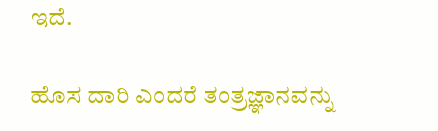ಇದೆ.

ಹೊಸ ದಾರಿ ಎಂದರೆ ತಂತ್ರಜ್ಞಾನವನ್ನು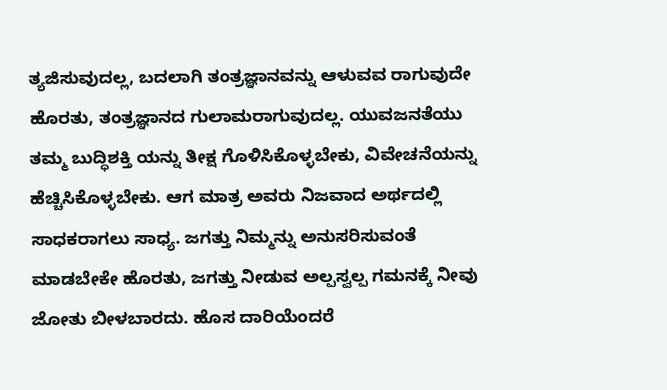ತ್ಯಜಿಸುವುದಲ್ಲ, ಬದಲಾಗಿ ತಂತ್ರಜ್ಞಾನವನ್ನು ಆಳುವವ ರಾಗುವುದೇ ಹೊರತು, ತಂತ್ರಜ್ಞಾನದ ಗುಲಾಮರಾಗುವುದಲ್ಲ. ಯುವಜನತೆಯು ತಮ್ಮ ಬುದ್ಧಿಶಕ್ತಿ ಯನ್ನು ತೀಕ್ಷ ಗೊಳಿಸಿಕೊಳ್ಳಬೇಕು, ವಿವೇಚನೆಯನ್ನು ಹೆಚ್ಚಿಸಿಕೊಳ್ಳಬೇಕು. ಆಗ ಮಾತ್ರ ಅವರು ನಿಜವಾದ ಅರ್ಥದಲ್ಲಿ ಸಾಧಕರಾಗಲು ಸಾಧ್ಯ. ಜಗತ್ತು ನಿಮ್ಮನ್ನು ಅನುಸರಿಸುವಂತೆ ಮಾಡಬೇಕೇ ಹೊರತು, ಜಗತ್ತು ನೀಡುವ ಅಲ್ಪಸ್ವಲ್ಪ ಗಮನಕ್ಕೆ ನೀವು ಜೋತು ಬೀಳಬಾರದು. ಹೊಸ ದಾರಿಯೆಂದರೆ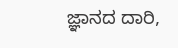ಜ್ಞಾನದ ದಾರಿ,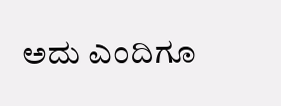ಅದು ಎಂದಿಗೂ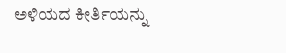ಅಳಿಯದ ಕೀರ್ತಿಯನ್ನು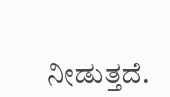ನೀಡುತ್ತದೆ.